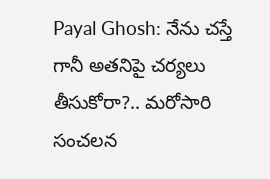Payal Ghosh: నేను చస్తే గానీ అతనిపై చర్యలు తీసుకోరా?.. మరోసారి సంచలన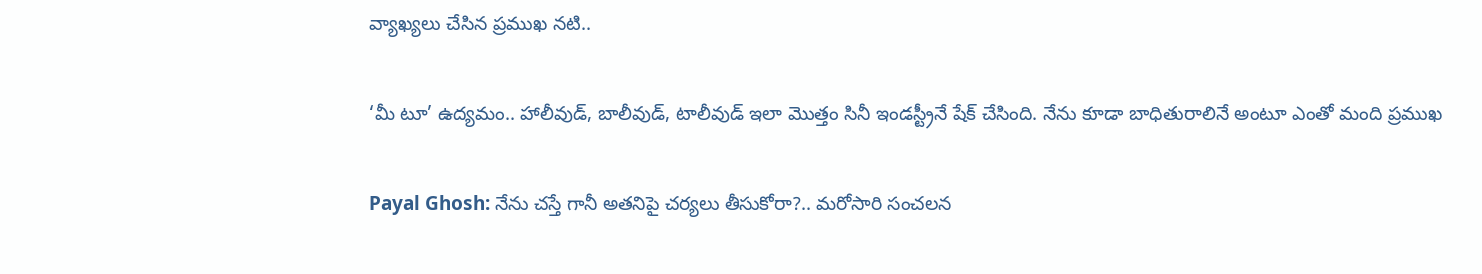వ్యాఖ్యలు చేసిన ప్రముఖ నటి..

‘మీ టూ’ ఉద్యమం.. హాలీవుడ్, బాలీవుడ్, టాలీవుడ్ ఇలా మొత్తం సినీ ఇండస్ట్రీనే షేక్ చేసింది. నేను కూడా బాధితురాలినే అంటూ ఎంతో మంది ప్రముఖ

Payal Ghosh: నేను చస్తే గానీ అతనిపై చర్యలు తీసుకోరా?.. మరోసారి సంచలన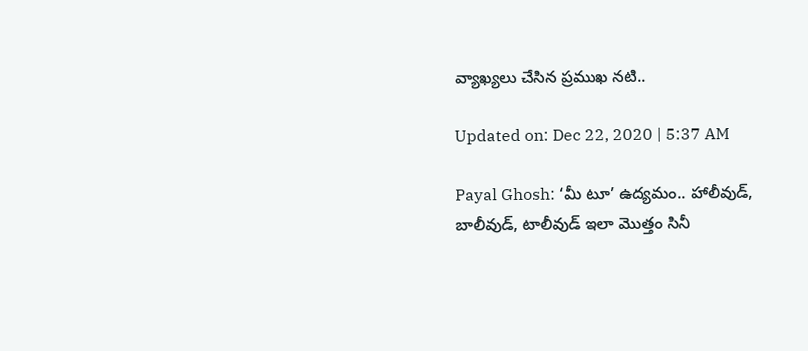వ్యాఖ్యలు చేసిన ప్రముఖ నటి..

Updated on: Dec 22, 2020 | 5:37 AM

Payal Ghosh: ‘మీ టూ’ ఉద్యమం.. హాలీవుడ్, బాలీవుడ్, టాలీవుడ్ ఇలా మొత్తం సినీ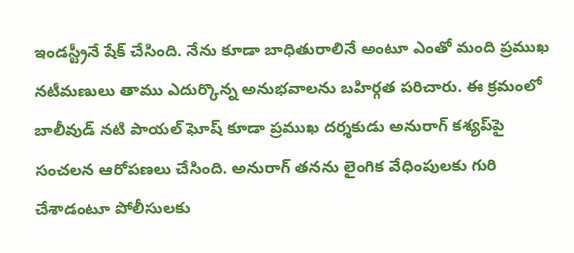ఇండస్ట్రీనే షేక్ చేసింది. నేను కూడా బాధితురాలినే అంటూ ఎంతో మంది ప్రముఖ నటీమణులు తాము ఎదుర్కొన్న అనుభవాలను బహిర్గత పరిచారు. ఈ క్రమంలో బాలీవుడ్ నటి పాయల్ ఘోష్ కూడా ప్రముఖ దర్శకుడు అనురాగ్ కశ్యప్‌పై సంచలన ఆరోపణలు చేసింది. అనురాగ్ తనను లైంగిక వేధింపులకు గురి చేశాడంటూ పోలీసులకు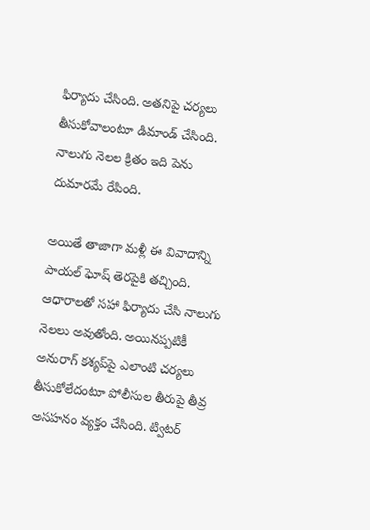ఫిర్యాదు చేసింది. అతనిపై చర్యలు తీసుకోవాలంటూ డిమాండ్ చేసింది. నాలుగు నెలల క్రితం ఇది పెను దుమారమే రేపింది.

అయితే తాజాగా మళ్లీ ఈ వివాదాన్ని పాయల్ ఘోష్ తెరపైకి తచ్చింది. ఆధారాలతో సహా ఫిర్యాదు చేసి నాలుగు నెలలు అవుతోంది. అయినప్పటికీ అనురాగ్ కశ్యప్‌పై ఎలాంటి చర్యలు తీసుకోలేదంటూ పోలీసుల తీరుపై తీవ్ర అసహనం వ్యక్తం చేసింది. ట్విటర్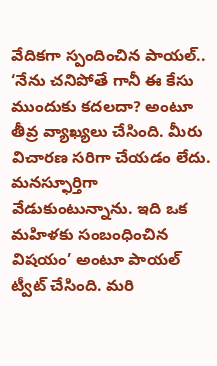వేదికగా స్పందించిన పాయల్.. ‘నేను చనిపోతే గానీ ఈ కేసు ముందుకు కదలదా? అంటూ తీవ్ర వ్యాఖ్యలు చేసింది. మీరు విచారణ సరిగా చేయడం లేదు. మనస్ఫూర్తిగా వేడుకుంటున్నాను. ఇది ఒక మహిళకు సంబంధించిన విషయం’ అంటూ పాయల్ ట్వీట్ చేసింది. మరి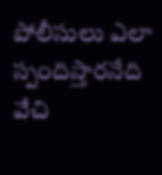పోలీసులు ఎలా స్పందిస్తారనేది వేచి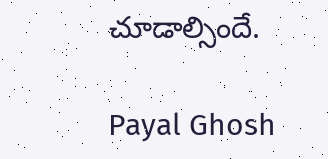చూడాల్సిందే.

Payal Ghosh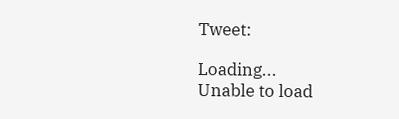Tweet:

Loading...
Unable to load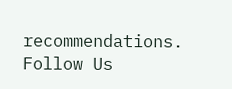recommendations.
Follow Us